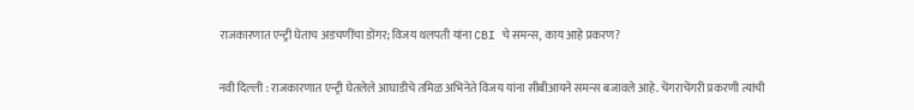राजकारणात एन्ट्री घेताच अडचणींचा डोंगर; विजय थलपती यांना CBI चे समन्स, काय आहे प्रकरण?

नवी दिल्ली : राजकारणात एन्ट्री घेतलेले आघाडीचे तमिळ अभिनेते विजय यांना सीबीआयने समन्स बजावले आहे. चेंगराचेंगरी प्रकरणी त्यांची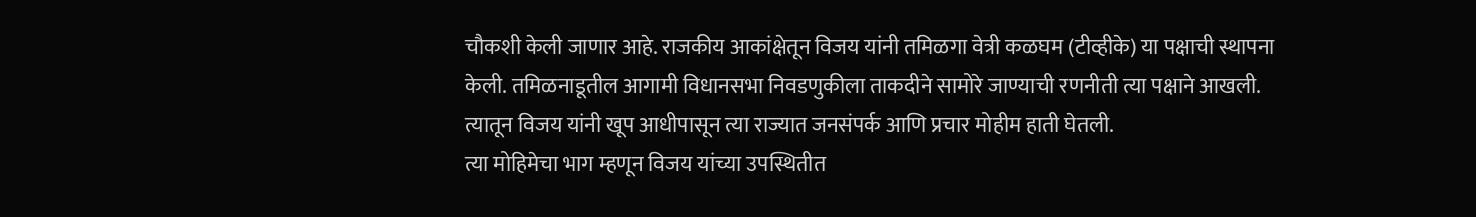चौकशी केली जाणार आहे. राजकीय आकांक्षेतून विजय यांनी तमिळगा वेत्री कळघम (टीव्हीके) या पक्षाची स्थापना केली. तमिळनाडूतील आगामी विधानसभा निवडणुकीला ताकदीने सामोरे जाण्याची रणनीती त्या पक्षाने आखली. त्यातून विजय यांनी खूप आधीपासून त्या राज्यात जनसंपर्क आणि प्रचार मोहीम हाती घेतली.
त्या मोहिमेचा भाग म्हणून विजय यांच्या उपस्थितीत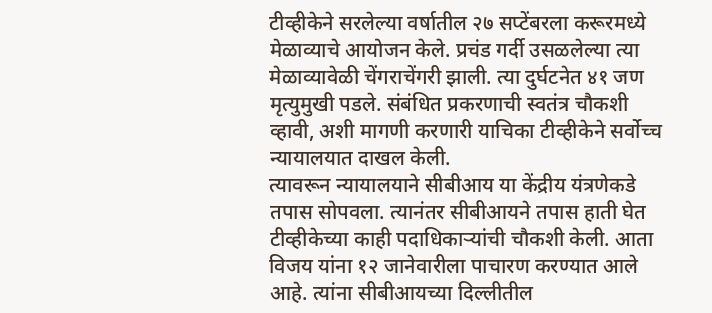टीव्हीकेने सरलेल्या वर्षातील २७ सप्टेंबरला करूरमध्ये मेळाव्याचे आयोजन केले. प्रचंड गर्दी उसळलेल्या त्या मेळाव्यावेळी चेंगराचेंगरी झाली. त्या दुर्घटनेत ४१ जण मृत्युमुखी पडले. संबंधित प्रकरणाची स्वतंत्र चौकशी व्हावी, अशी मागणी करणारी याचिका टीव्हीकेने सर्वोच्च न्यायालयात दाखल केली.
त्यावरून न्यायालयाने सीबीआय या केंद्रीय यंत्रणेकडे तपास सोपवला. त्यानंतर सीबीआयने तपास हाती घेत टीव्हीकेच्या काही पदाधिकाऱ्यांची चौकशी केली. आता विजय यांना १२ जानेवारीला पाचारण करण्यात आले आहे. त्यांना सीबीआयच्या दिल्लीतील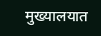मुख्यालयात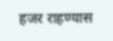हजर राहण्यास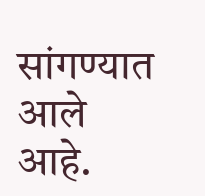सांगण्यात आले आहे.